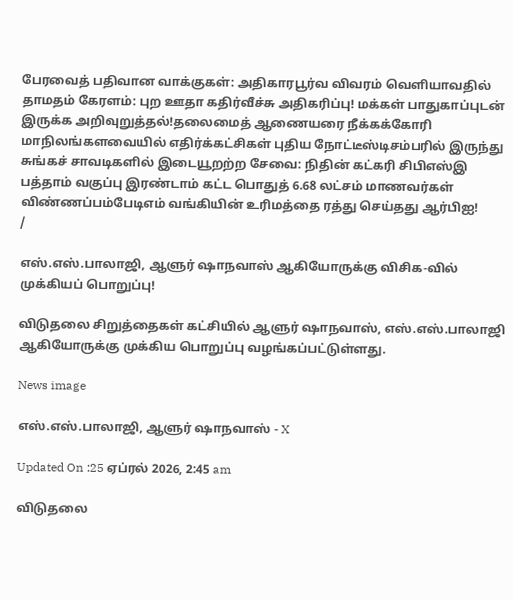பேரவைத் பதிவான வாக்குகள்: அதிகாரபூர்வ விவரம் வெளியாவதில் தாமதம் கேரளம்: புற ஊதா கதிர்வீச்சு அதிகரிப்பு! மக்கள் பாதுகாப்புடன் இருக்க அறிவுறுத்தல்!தலைமைத் ஆணையரை நீக்கக்கோரி மாநிலங்களவையில் எதிர்க்கட்சிகள் புதிய நோட்டீஸ்டிசம்பரில் இருந்து சுங்கச் சாவடிகளில் இடையூறற்ற சேவை: நிதின் கட்கரி சிபிஎஸ்இ பத்தாம் வகுப்பு இரண்டாம் கட்ட பொதுத் 6.68 லட்சம் மாணவர்கள் விண்ணப்பம்பேடிஎம் வங்கியின் உரிமத்தை ரத்து செய்தது ஆர்பிஐ!
/

எஸ்.எஸ்.பாலாஜி, ஆளுர் ஷாநவாஸ் ஆகியோருக்கு விசிக-வில் முக்கியப் பொறுப்பு!

விடுதலை சிறுத்தைகள் கட்சியில் ஆளுர் ஷாநவாஸ், எஸ்.எஸ்.பாலாஜி ஆகியோருக்கு முக்கிய பொறுப்பு வழங்கப்பட்டுள்ளது.

News image

எஸ்.எஸ்.பாலாஜி, ஆளுர் ஷாநவாஸ் - X

Updated On :25 ஏப்ரல் 2026, 2:45 am

விடுதலை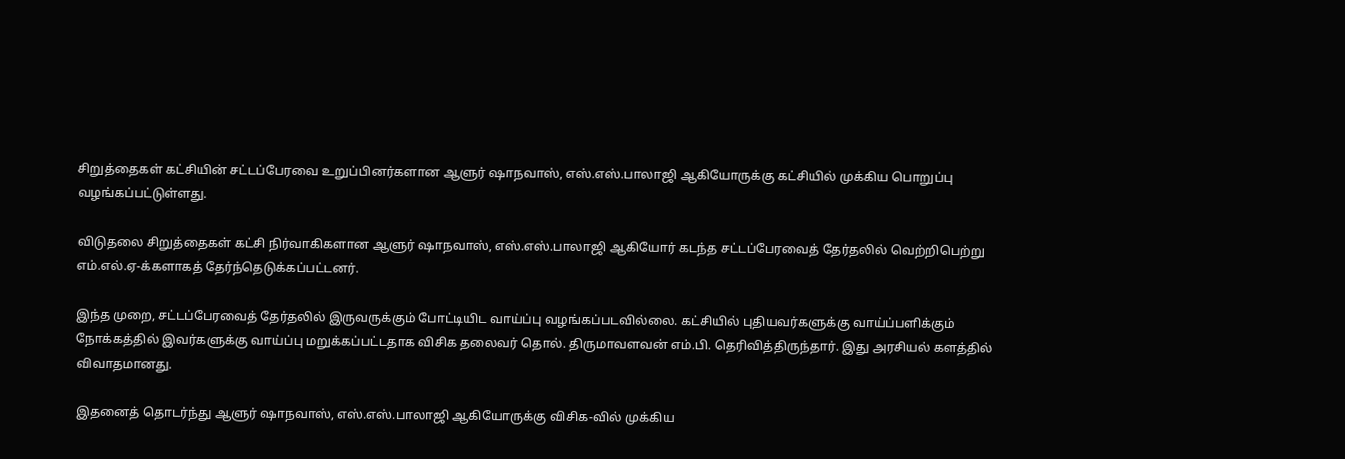சிறுத்தைகள் கட்சியின் சட்டப்பேரவை உறுப்பினர்களான ஆளுர் ஷாநவாஸ், எஸ்.எஸ்.பாலாஜி ஆகியோருக்கு கட்சியில் முக்கிய பொறுப்பு வழங்கப்பட்டுள்ளது.

விடுதலை சிறுத்தைகள் கட்சி நிர்வாகிகளான ஆளுர் ஷாநவாஸ், எஸ்.எஸ்.பாலாஜி ஆகியோர் கடந்த சட்டப்பேரவைத் தேர்தலில் வெற்றிபெற்று எம்.எல்.ஏ-க்களாகத் தேர்ந்தெடுக்கப்பட்டனர்.

இந்த முறை, சட்டப்பேரவைத் தேர்தலில் இருவருக்கும் போட்டியிட வாய்ப்பு வழங்கப்படவில்லை. கட்சியில் புதியவர்களுக்கு வாய்ப்பளிக்கும் நோக்கத்தில் இவர்களுக்கு வாய்ப்பு மறுக்கப்பட்டதாக விசிக தலைவர் தொல். திருமாவளவன் எம்.பி. தெரிவித்திருந்தார். இது அரசியல் களத்தில் விவாதமானது.

இதனைத் தொடர்ந்து ஆளுர் ஷாநவாஸ், எஸ்.எஸ்.பாலாஜி ஆகியோருக்கு விசிக-வில் முக்கிய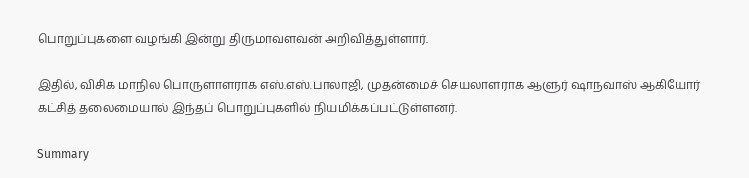பொறுப்புகளை வழங்கி இன்று திருமாவளவன் அறிவித்துள்ளார்.

இதில், விசிக மாநில பொருளாளராக எஸ்.எஸ்.பாலாஜி, முதன்மைச் செயலாளராக ஆளுர் ஷாநவாஸ் ஆகியோர் கட்சித் தலைமையால் இந்தப் பொறுப்புகளில் நியமிக்கப்பட்டுள்ளனர்.

Summary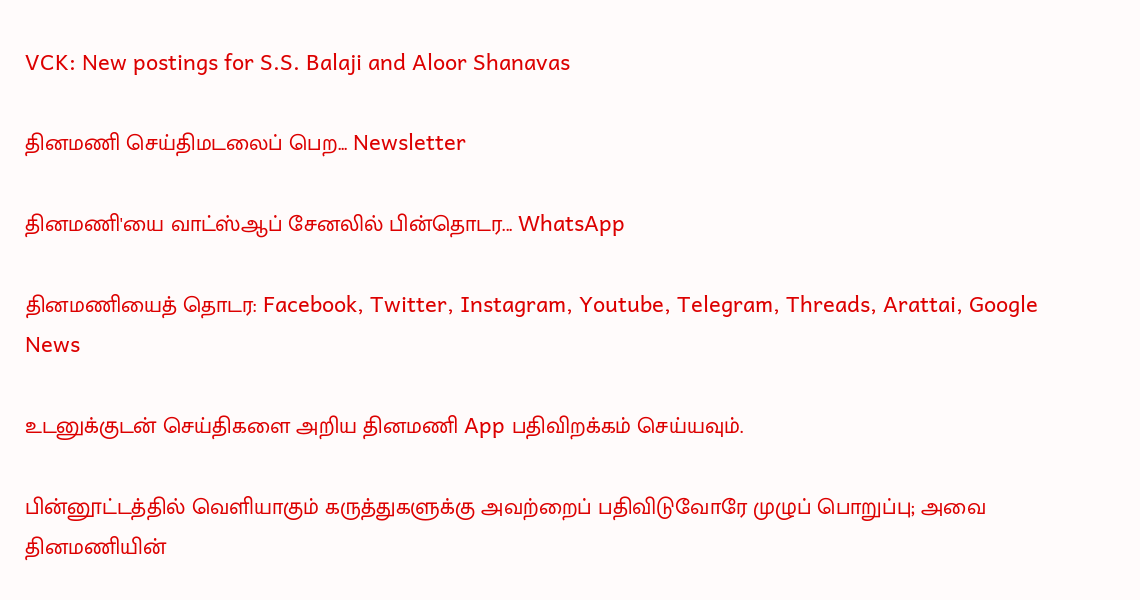VCK: New postings for S.S. Balaji and Aloor Shanavas

தினமணி செய்திமடலைப் பெற... Newsletter

தினமணி'யை வாட்ஸ்ஆப் சேனலில் பின்தொடர... WhatsApp

தினமணியைத் தொடர: Facebook, Twitter, Instagram, Youtube, Telegram, Threads, Arattai, Google News

உடனுக்குடன் செய்திகளை அறிய தினமணி App பதிவிறக்கம் செய்யவும்.

பின்னூட்டத்தில் வெளியாகும் கருத்துகளுக்கு அவற்றைப் பதிவிடுவோரே முழுப் பொறுப்பு; அவை தினமணியின்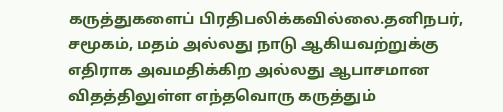கருத்துகளைப் பிரதிபலிக்கவில்லை.தனிநபர், சமூகம், மதம் அல்லது நாடு ஆகியவற்றுக்கு எதிராக அவமதிக்கிற அல்லது ஆபாசமான விதத்திலுள்ள எந்தவொரு கருத்தும்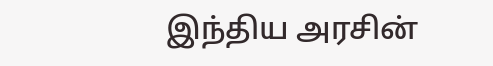இந்திய அரசின்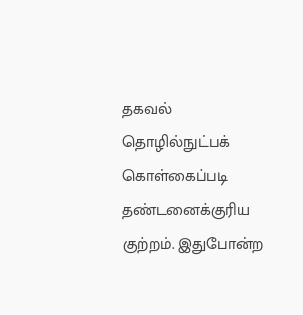தகவல் தொழில்நுட்பக் கொள்கைப்படி தண்டனைக்குரிய குற்றம். இதுபோன்ற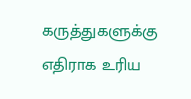கருத்துகளுக்கு எதிராக உரிய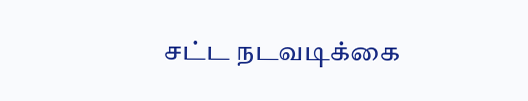சட்ட நடவடிக்கை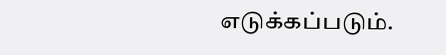எடுக்கப்படும்.